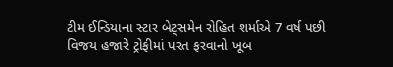ટીમ ઈન્ડિયાના સ્ટાર બેટ્સમેન રોહિત શર્માએ 7 વર્ષ પછી વિજય હજારે ટ્રોફીમાં પરત ફરવાનો ખૂબ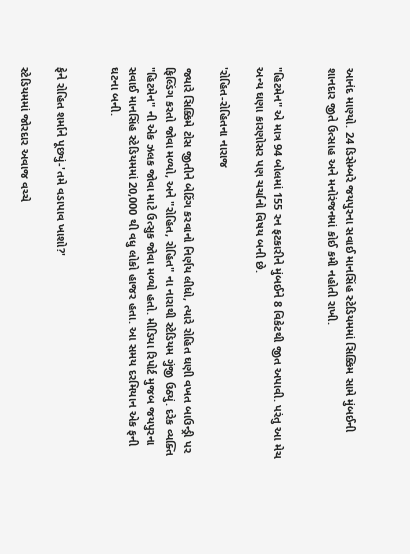આનંદ માણ્યો. 24 ડિસેમ્બરે જયપુરના સવાઈ માનસિંહ સ્ટેડિયમમાં સિક્કિમ સામે મુંબઈની શાનદાર જીતે ઉત્સાહ અને મનોરંજનમાં કોઈ કમી નહોતી રાખી.


"હિટમેન" એ માત્ર 94 બોલમાં 155 રન ફટકારીને મુંબઈને 8 વિકેટથી જીત અપાવી. પરંતુ આ મેચ અન્ય ઘણા કારણોસર પણ ચર્ચાનો વિષય બની છે.

'રોહિત-રોહિતના નારાજ

જ્યારે સિક્કિમે ટોસ જીતીને બેટિંગ કરવાનો નિર્ણય લીધો, ત્યારે રોહિત ઘણી વખત બાઉન્ડ્રી પર ફિલ્ડિંગ કરતો જોવા મળ્યો, અને "રોહિત, રોહિત" ના નારાથી સ્ટેડિયમ ગુંજી ઉઠ્યું. દરેક વ્યક્તિ "હિટમેન" ની એક ઝલક જોવા માટે ઉત્સુક જોવા મળ્યો હતો. મીડિયા રિપોર્ટ મુજબ જયપુરના સવાઈ માનસિંહ સ્ટેડિયમમાં 20,000 થી વધુ લોકો હાજર હતા. આ સમય દરમિયાન એક ફની ઘટના બની.


ફેને રોહિત શર્માને પૂછ્યું-'તમે વડાપાવ ખાશો?'

સ્ટેડિયમમાં જોરદાર અવાજ વચ્ચે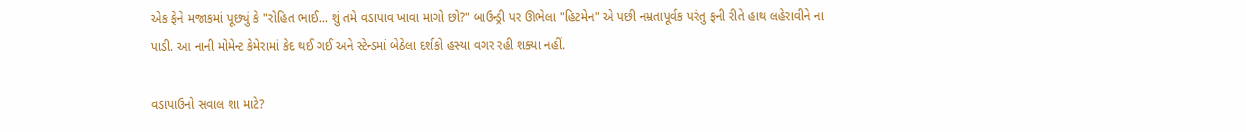એક ફેને મજાકમાં પૂછ્યું કે "રોહિત ભાઈ... શું તમે વડાપાવ ખાવા માગો છો?" બાઉન્ડ્રી પર ઊભેલા "હિટમેન" એ પછી નમ્રતાપૂર્વક પરંતુ ફની રીતે હાથ લહેરાવીને ના પાડી. આ નાની મોમેન્ટ કેમેરામાં કેદ થઈ ગઈ અને સ્ટેન્ડમાં બેઠેલા દર્શકો હસ્યા વગર રહી શક્યા નહીં.

વડાપાઉનો સવાલ શા માટે?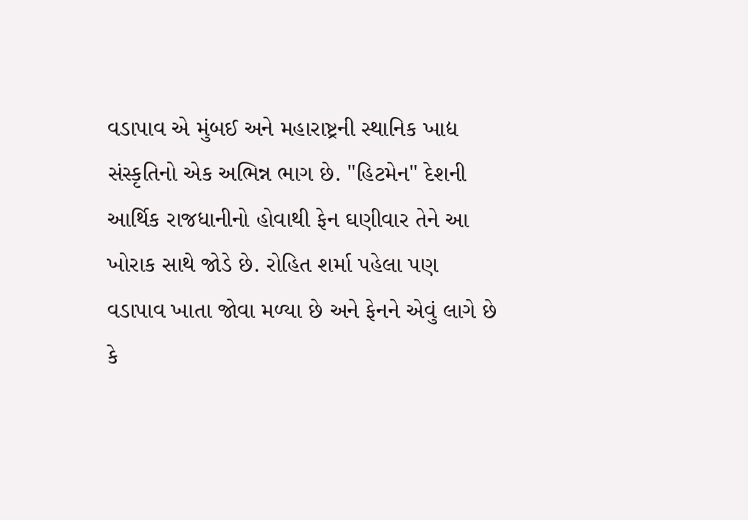વડાપાવ એ મુંબઈ અને મહારાષ્ટ્રની સ્થાનિક ખાદ્ય સંસ્કૃતિનો એક અભિન્ન ભાગ છે. "હિટમેન" દેશની આર્થિક રાજધાનીનો હોવાથી ફેન ઘણીવાર તેને આ ખોરાક સાથે જોડે છે. રોહિત શર્મા પહેલા પણ વડાપાવ ખાતા જોવા મળ્યા છે અને ફેનને એવું લાગે છે કે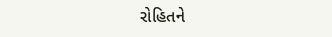રોહિતને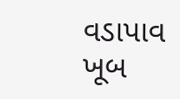વડાપાવ ખૂબ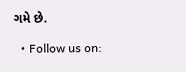ગમે છે.

  • Follow us on: